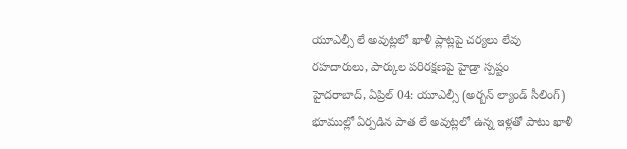యూఎల్సీ లే అవుట్లలో ఖాళీ ప్లాట్లపై చర్యలు లేవు
రహదారులు, పార్కుల పరిరక్షణపై హైడ్రా స్పష్టం
హైదరాబాద్, ఏప్రిల్ 04: యూఎల్సీ (అర్బన్ ల్యాండ్ సీలింగ్) భూముల్లో ఏర్పడిన పాత లే అవుట్లలో ఉన్న ఇళ్లతో పాటు ఖాళీ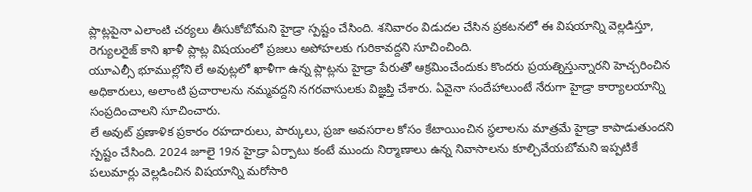ప్లాట్లపైనా ఎలాంటి చర్యలు తీసుకోబోమని హైడ్రా స్పష్టం చేసింది. శనివారం విడుదల చేసిన ప్రకటనలో ఈ విషయాన్ని వెల్లడిస్తూ, రెగ్యులరైజ్ కాని ఖాళీ ప్లాట్ల విషయంలో ప్రజలు అపోహలకు గురికావద్దని సూచించింది.
యూఎల్సీ భూముల్లోని లే అవుట్లలో ఖాళీగా ఉన్న ప్లాట్లను హైడ్రా పేరుతో ఆక్రమించేందుకు కొందరు ప్రయత్నిస్తున్నారని హెచ్చరించిన అధికారులు, అలాంటి ప్రచారాలను నమ్మవద్దని నగరవాసులకు విజ్ఞప్తి చేశారు. ఏవైనా సందేహాలుంటే నేరుగా హైడ్రా కార్యాలయాన్ని సంప్రదించాలని సూచించారు.
లే అవుట్ ప్రణాళిక ప్రకారం రహదారులు, పార్కులు, ప్రజా అవసరాల కోసం కేటాయించిన స్థలాలను మాత్రమే హైడ్రా కాపాడుతుందని స్పష్టం చేసింది. 2024 జూలై 19న హైడ్రా ఏర్పాటు కంటే ముందు నిర్మాణాలు ఉన్న నివాసాలను కూల్చివేయబోమని ఇప్పటికే పలుమార్లు వెల్లడించిన విషయాన్ని మరోసారి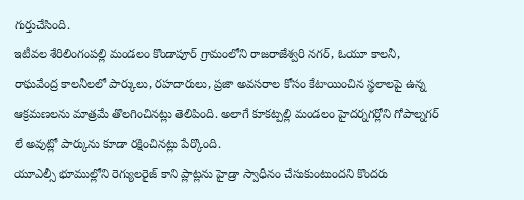గుర్తుచేసింది.
ఇటీవల శేరిలింగంపల్లి మండలం కొండాపూర్ గ్రామంలోని రాజరాజేశ్వరి నగర్, ఓయూ కాలనీ, రాఘవేంద్ర కాలనీలలో పార్కులు, రహదారులు, ప్రజా అవసరాల కోసం కేటాయించిన స్థలాలపై ఉన్న ఆక్రమణలను మాత్రమే తొలగించినట్లు తెలిపింది. అలాగే కూకట్పల్లి మండలం హైదర్నగర్లోని గోపాల్నగర్ లే అవుట్లో పార్కును కూడా రక్షించినట్లు పేర్కొంది.
యూఎల్సీ భూముల్లోని రెగ్యులరైజ్ కాని ప్లాట్లను హైడ్రా స్వాధీనం చేసుకుంటుందని కొందరు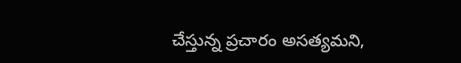చేస్తున్న ప్రచారం అసత్యమని,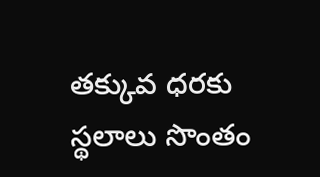తక్కువ ధరకు స్థలాలు సొంతం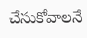చేసుకోవాలనే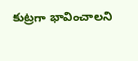కుట్రగా భావించాలని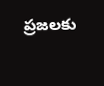ప్రజలకు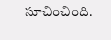సూచించింది.